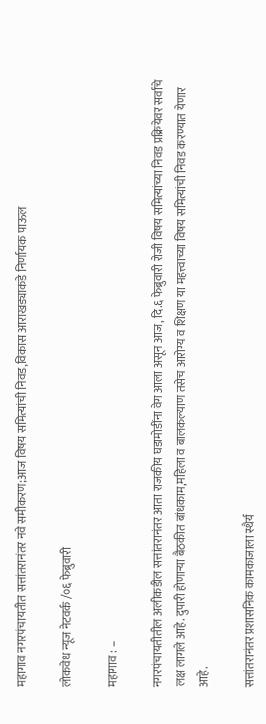महागाव नगरपंचायतीत सत्तांतरानंतर नवे समीकरण;आज विषय समित्यांची निवड,विकास आराखड्याकडे निर्णायक पाऊल

लोकवेध न्यूज नेटवर्क /०६ फेब्रुवारी

महागाव : –

नगरपंचायतीतील अलीकडील सत्तांतरानंतर आता राजकीय घडामोडींना वेग आला असून आज, दि.६ फेब्रुवारी रोजी विषय समित्यांच्या निवड प्रक्रियेवर सर्वांचे लक्ष लागले आहे. दुपारी होणाऱ्या बैठकीत बांधकाम,महिला व बालकल्याण तसेच आरोग्य व शिक्षण या महत्त्वाच्या विषय समित्यांची निवड करण्यात येणार आहे.

सत्तांतरानंतर प्रशासनिक कामकाजाला स्थैर्य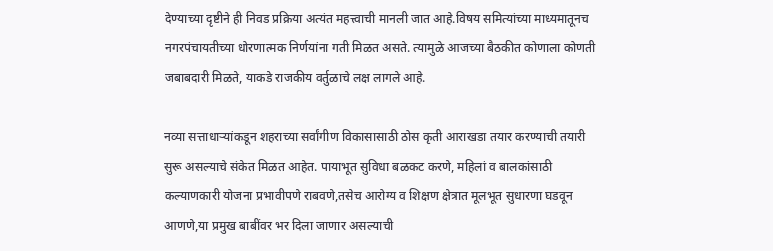देण्याच्या दृष्टीने ही निवड प्रक्रिया अत्यंत महत्त्वाची मानली जात आहे.विषय समित्यांच्या माध्यमातूनच नगरपंचायतीच्या धोरणात्मक निर्णयांना गती मिळत असते. त्यामुळे आजच्या बैठकीत कोणाला कोणती जबाबदारी मिळते, याकडे राजकीय वर्तुळाचे लक्ष लागले आहे.

नव्या सत्ताधाऱ्यांकडून शहराच्या सर्वांगीण विकासासाठी ठोस कृती आराखडा तयार करण्याची तयारी सुरू असल्याचे संकेत मिळत आहेत. पायाभूत सुविधा बळकट करणे, महिलां व बालकांसाठी कल्याणकारी योजना प्रभावीपणे राबवणे,तसेच आरोग्य व शिक्षण क्षेत्रात मूलभूत सुधारणा घडवून आणणे,या प्रमुख बाबींवर भर दिला जाणार असल्याची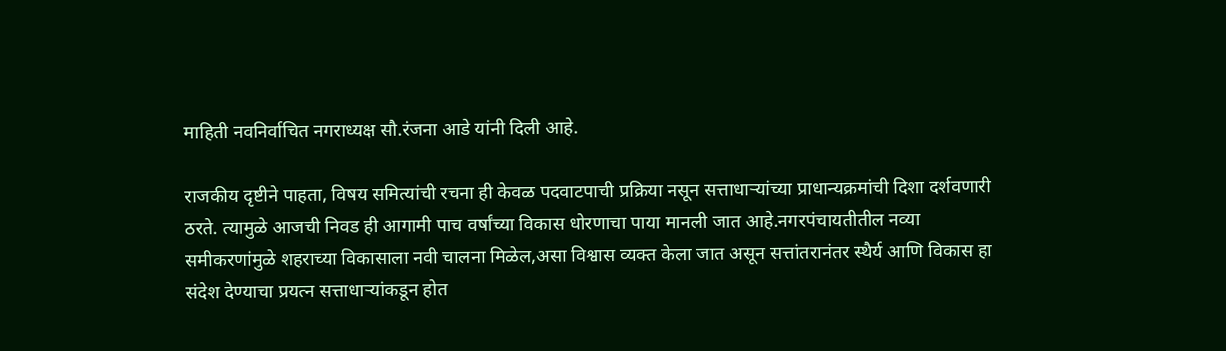माहिती नवनिर्वाचित नगराध्यक्ष सौ.रंजना आडे यांनी दिली आहे.

राजकीय दृष्टीने पाहता, विषय समित्यांची रचना ही केवळ पदवाटपाची प्रक्रिया नसून सत्ताधाऱ्यांच्या प्राधान्यक्रमांची दिशा दर्शवणारी ठरते. त्यामुळे आजची निवड ही आगामी पाच वर्षांच्या विकास धोरणाचा पाया मानली जात आहे.नगरपंचायतीतील नव्या समीकरणांमुळे शहराच्या विकासाला नवी चालना मिळेल,असा विश्वास व्यक्त केला जात असून सत्तांतरानंतर स्थैर्य आणि विकास हा संदेश देण्याचा प्रयत्न सत्ताधाऱ्यांकडून होत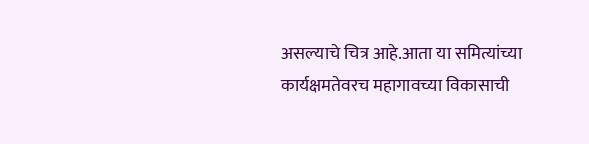असल्याचे चित्र आहे.आता या समित्यांच्या कार्यक्षमतेवरच महागावच्या विकासाची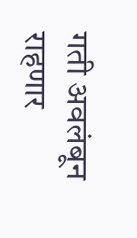गती अवलंबून राहणार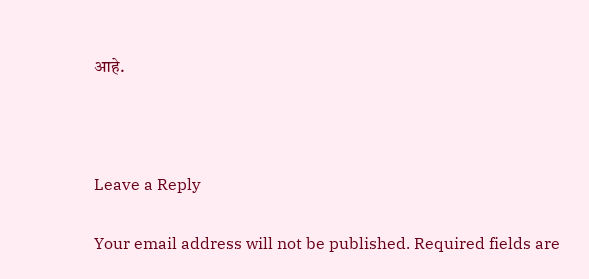आहे.



Leave a Reply

Your email address will not be published. Required fields are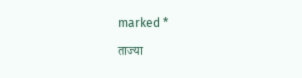marked *

ताज्या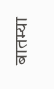बातम्या